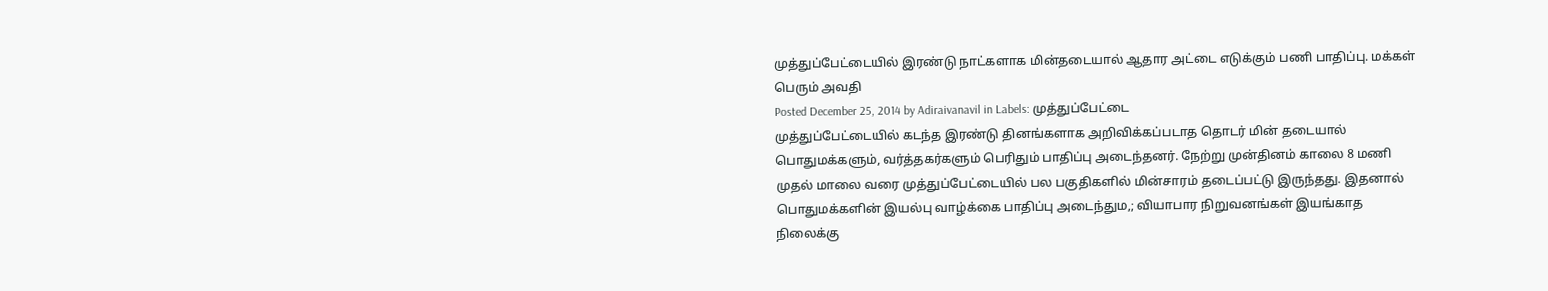முத்துப்பேட்டையில் இரண்டு நாட்களாக மின்தடையால் ஆதார அட்டை எடுக்கும் பணி பாதிப்பு. மக்கள் பெரும் அவதி
Posted December 25, 2014 by Adiraivanavil in Labels: முத்துப்பேட்டை
முத்துப்பேட்டையில் கடந்த இரண்டு தினங்களாக அறிவிக்கப்படாத தொடர் மின் தடையால் பொதுமக்களும், வர்த்தகர்களும் பெரிதும் பாதிப்பு அடைந்தனர். நேற்று முன்தினம் காலை 8 மணி முதல் மாலை வரை முத்துப்பேட்டையில் பல பகுதிகளில் மின்சாரம் தடைப்பட்டு இருந்தது. இதனால் பொதுமக்களின் இயல்பு வாழ்க்கை பாதிப்பு அடைந்தும,; வியாபார நிறுவனங்கள் இயங்காத நிலைக்கு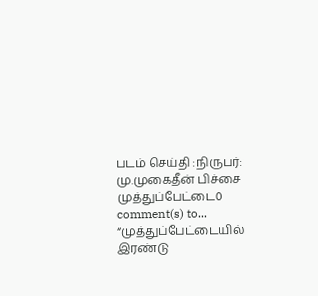படம் செய்தி :நிருபர்: மு.முகைதீன் பிச்சை
முத்துப்பேட்டை0 comment(s) to... “முத்துப்பேட்டையில் இரண்டு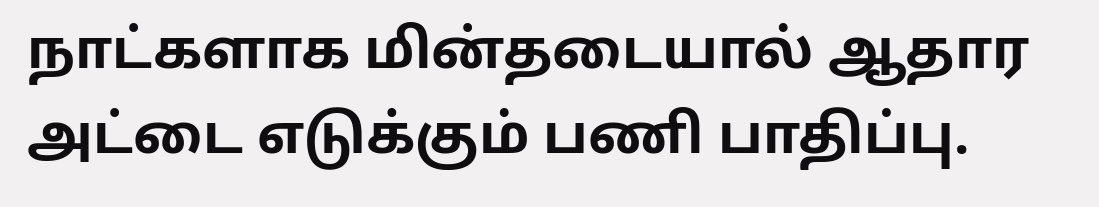நாட்களாக மின்தடையால் ஆதார அட்டை எடுக்கும் பணி பாதிப்பு.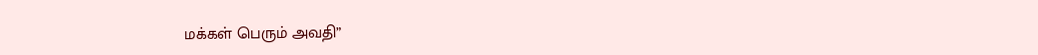மக்கள் பெரும் அவதி”